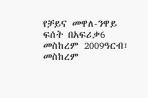የቻይና መዋለ-ንዋይ ፍሰት በአፍሪቃ6 መስከረም 2009ዓርብ፣ መስከረም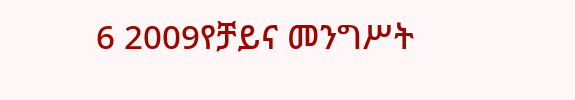6 2009የቻይና መንግሥት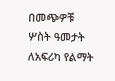በመጭዎቹ ሦስት ዓመታት ለአፍሪካ የልማት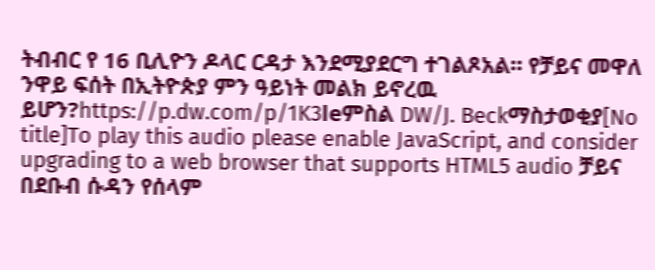ትብብር የ 16 ቢሊዮን ዶላር ርዳታ እንደሚያደርግ ተገልጾአል። የቻይና መዋለ ንዋይ ፍሰት በኢትዮጵያ ምን ዓይነት መልክ ይኖረዉ ይሆን?https://p.dw.com/p/1K3leምስል DW/J. Beckማስታወቂያ[No title]To play this audio please enable JavaScript, and consider upgrading to a web browser that supports HTML5 audio ቻይና በደቡብ ሱዳን የሰላም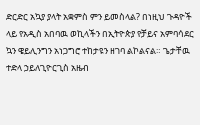ድርድር አኳያ ያላት አቋምስ ምን ይመስላል? በነዚህ ጉዳዮች ላይ የአዲስ አበባዉ ወኪላችን በኢትዮጵያ የቻይና አምባሳደር ኳን ዌይሊንግን አነጋግሮ ተከታዩን ዘገባ ልኮልናል። ጌታቸዉ ተድላ ኃይለጊዮርጊስ አዜብ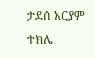ታደሰ አርያም ተክሌ